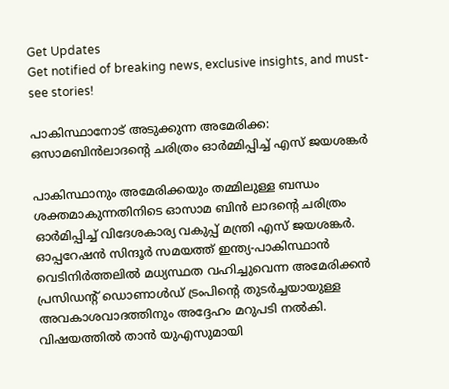Get Updates
Get notified of breaking news, exclusive insights, and must-see stories!

പാകിസ്ഥാനോട് അടുക്കുന്ന അമേരിക്ക: ഒസാമബിന്‍ലാദന്റെ ചരിത്രം ഓർമ്മിപ്പിച്ച് എസ് ജയശങ്കർ

പാകിസ്ഥാനും അമേരിക്കയും തമ്മിലുള്ള ബന്ധം ശക്തമാകുന്നതിനിടെ ഓസാമ ബിൻ ലാദന്റെ ചരിത്രം ഓർമിപ്പിച്ച് വിദേശകാര്യ വകുപ്പ് മന്ത്രി എസ് ജയശങ്കർ. ഓപ്പറേഷൻ സിന്ദൂർ സമയത്ത് ഇന്ത്യ-പാകിസ്ഥാൻ വെടിനിർത്തലിൽ മധ്യസ്ഥത വഹിച്ചുവെന്ന അമേരിക്കന്‍ പ്രസിഡന്റ് ഡൊണാള്‍ഡ് ട്രംപിന്റെ തുടർച്ചയായുള്ള അവകാശവാദത്തിനും അദ്ദേഹം മറുപടി നല്‍കി. വിഷയത്തില്‍ താൻ യുഎസുമായി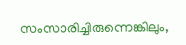സംസാരിച്ചിരുന്നെങ്കിലും,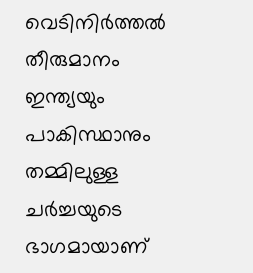വെടിനിർത്തൽ തീരുമാനം ഇന്ത്യയും പാകിസ്ഥാനും തമ്മിലുള്ള ചർച്ചയുടെ ഭാഗമായാണ്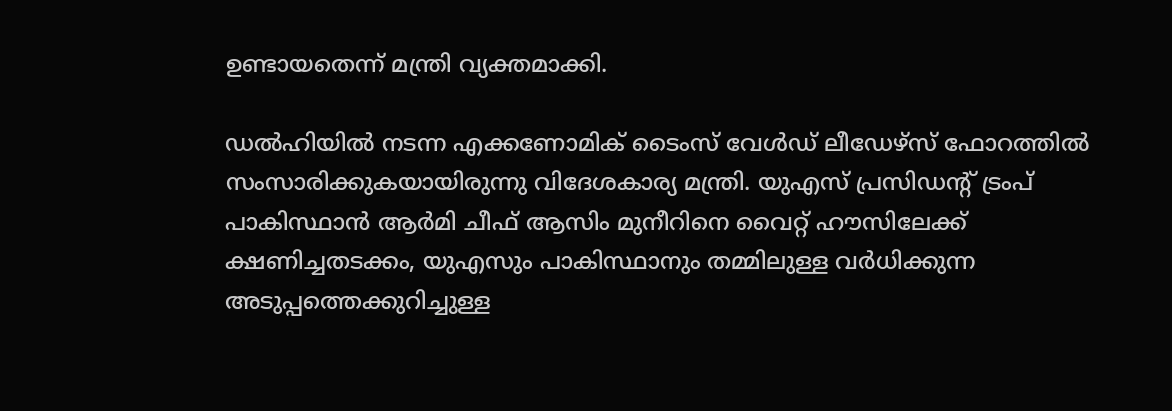ഉണ്ടായതെന്ന് മന്ത്രി വ്യക്തമാക്കി.

ഡല്‍ഹിയില്‍ നടന്ന എക്കണോമിക് ടൈംസ് വേൾഡ് ലീഡേഴ്‌സ് ഫോറത്തിൽ സംസാരിക്കുകയായിരുന്നു വിദേശകാര്യ മന്ത്രി. യുഎസ് പ്രസിഡന്റ് ട്രംപ് പാകിസ്ഥാൻ ആർമി ചീഫ് ആസിം മുനീറിനെ വൈറ്റ് ഹൗസിലേക്ക് ക്ഷണിച്ചതടക്കം, യുഎസും പാകിസ്ഥാനും തമ്മിലുള്ള വർധിക്കുന്ന അടുപ്പത്തെക്കുറിച്ചുള്ള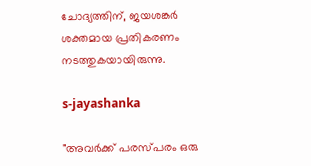ചോദ്യത്തിന്, ജയശങ്കർ ശക്തമായ പ്രതികരണം നടത്തുകയായിരുന്നു.

s-jayashanka

"അവർക്ക് പരസ്പരം ഒരു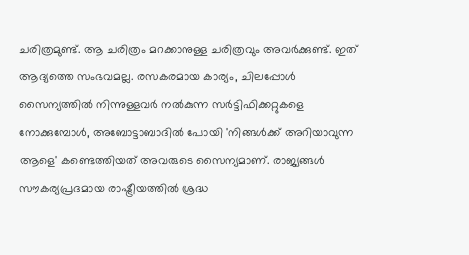ചരിത്രമുണ്ട്. ആ ചരിത്രം മറക്കാനുള്ള ചരിത്രവും അവർക്കുണ്ട്. ഇത് ആദ്യത്തെ സംഭവമല്ല. രസകരമായ കാര്യം, ചിലപ്പോൾ സൈന്യത്തിൽ നിന്നുള്ളവർ നൽകുന്ന സർട്ടിഫിക്കറ്റുകളെ നോക്കുമ്പോൾ, അബോട്ടാബാദിൽ പോയി 'നിങ്ങള്‍ക്ക് അറിയാവുന്ന ആളെ' കണ്ടെത്തിയത് അവരുടെ സൈന്യമാണ്. രാജ്യങ്ങൾ സൗകര്യപ്രദമായ രാഷ്ട്രീയത്തിൽ ശ്രദ്ധ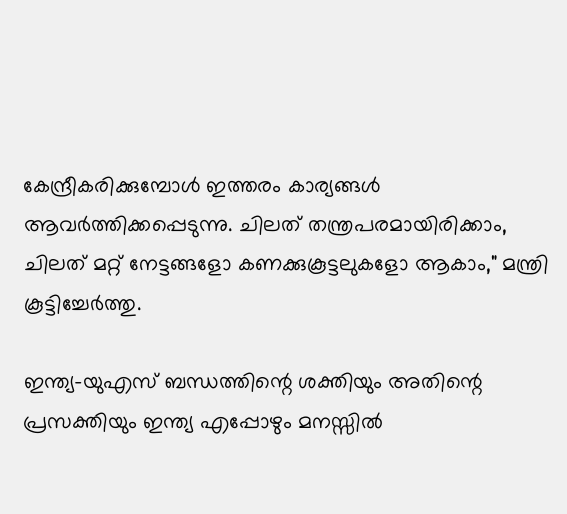കേന്ദ്രീകരിക്കുമ്പോൾ ഇത്തരം കാര്യങ്ങൾ ആവർത്തിക്കപ്പെടുന്നു. ചിലത് തന്ത്രപരമായിരിക്കാം, ചിലത് മറ്റ് നേട്ടങ്ങളോ കണക്കുകൂട്ടലുകളോ ആകാം," മന്ത്രി കൂട്ടിച്ചേർത്തു.

ഇന്ത്യ-യുഎസ് ബന്ധത്തിന്റെ ശക്തിയും അതിന്റെ പ്രസക്തിയും ഇന്ത്യ എപ്പോഴും മനസ്സിൽ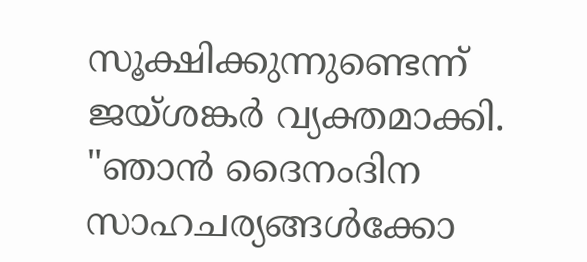സൂക്ഷിക്കുന്നുണ്ടെന്ന് ജയ്ശങ്കർ വ്യക്തമാക്കി. "ഞാൻ ദൈനംദിന സാഹചര്യങ്ങൾക്കോ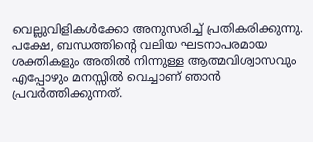വെല്ലുവിളികൾക്കോ അനുസരിച്ച് പ്രതികരിക്കുന്നു. പക്ഷേ, ബന്ധത്തിന്റെ വലിയ ഘടനാപരമായ ശക്തികളും അതിൽ നിന്നുള്ള ആത്മവിശ്വാസവും എപ്പോഴും മനസ്സിൽ വെച്ചാണ് ഞാൻ പ്രവർത്തിക്കുന്നത്.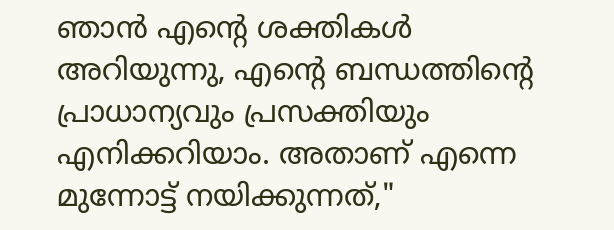ഞാൻ എന്റെ ശക്തികൾ അറിയുന്നു, എന്റെ ബന്ധത്തിന്റെ പ്രാധാന്യവും പ്രസക്തിയും എനിക്കറിയാം. അതാണ് എന്നെ മുന്നോട്ട് നയിക്കുന്നത്,"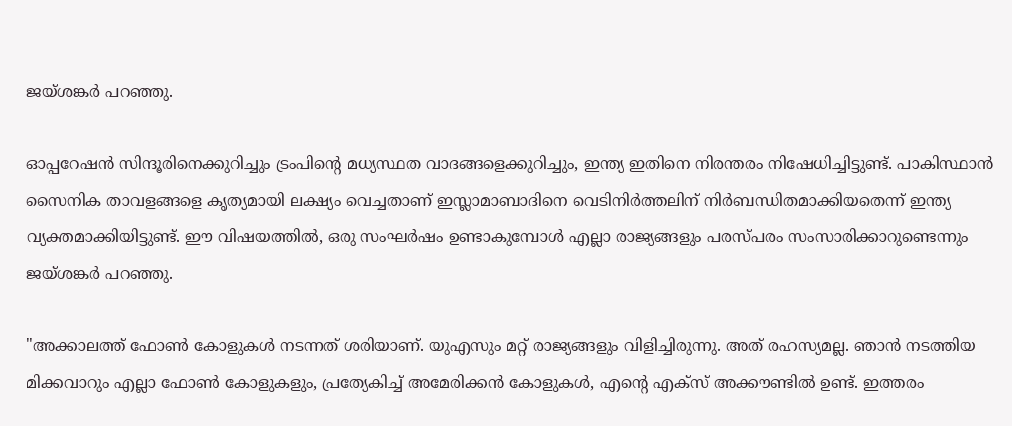ജയ്ശങ്കർ പറഞ്ഞു.

ഓപ്പറേഷൻ സിന്ദൂരിനെക്കുറിച്ചും ട്രംപിന്റെ മധ്യസ്ഥത വാദങ്ങളെക്കുറിച്ചും, ഇന്ത്യ ഇതിനെ നിരന്തരം നിഷേധിച്ചിട്ടുണ്ട്. പാകിസ്ഥാൻ സൈനിക താവളങ്ങളെ കൃത്യമായി ലക്ഷ്യം വെച്ചതാണ് ഇസ്ലാമാബാദിനെ വെടിനിർത്തലിന് നിർബന്ധിതമാക്കിയതെന്ന് ഇന്ത്യ വ്യക്തമാക്കിയിട്ടുണ്ട്. ഈ വിഷയത്തിൽ, ഒരു സംഘർഷം ഉണ്ടാകുമ്പോൾ എല്ലാ രാജ്യങ്ങളും പരസ്പരം സംസാരിക്കാറുണ്ടെന്നും ജയ്ശങ്കർ പറഞ്ഞു.

"അക്കാലത്ത് ഫോൺ കോളുകൾ നടന്നത് ശരിയാണ്. യുഎസും മറ്റ് രാജ്യങ്ങളും വിളിച്ചിരുന്നു. അത് രഹസ്യമല്ല. ഞാൻ നടത്തിയ മിക്കവാറും എല്ലാ ഫോൺ കോളുകളും, പ്രത്യേകിച്ച് അമേരിക്കൻ കോളുകൾ, എന്റെ എക്സ് അക്കൗണ്ടിൽ ഉണ്ട്. ഇത്തരം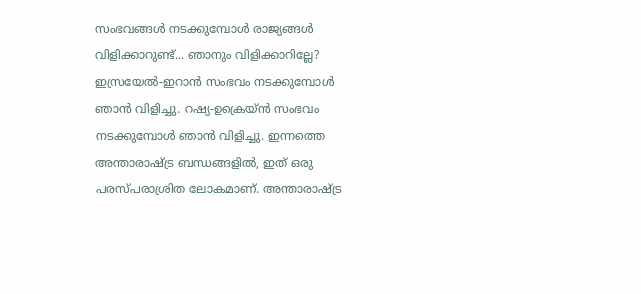സംഭവങ്ങൾ നടക്കുമ്പോൾ രാജ്യങ്ങൾ വിളിക്കാറുണ്ട്... ഞാനും വിളിക്കാറില്ലേ? ഇസ്രയേൽ-ഇറാൻ സംഭവം നടക്കുമ്പോൾ ഞാൻ വിളിച്ചു. റഷ്യ-ഉക്രെയ്ൻ സംഭവം നടക്കുമ്പോൾ ഞാൻ വിളിച്ചു. ഇന്നത്തെ അന്താരാഷ്ട്ര ബന്ധങ്ങളിൽ, ഇത് ഒരു പരസ്പരാശ്രിത ലോകമാണ്. അന്താരാഷ്ട്ര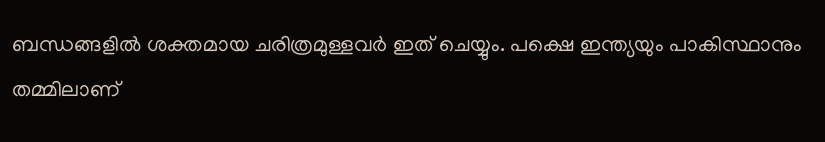ബന്ധങ്ങളിൽ ശക്തമായ ചരിത്രമുള്ളവർ ഇത് ചെയ്യും. പക്ഷെ ഇന്ത്യയും പാകിസ്ഥാനും തമ്മിലാണ്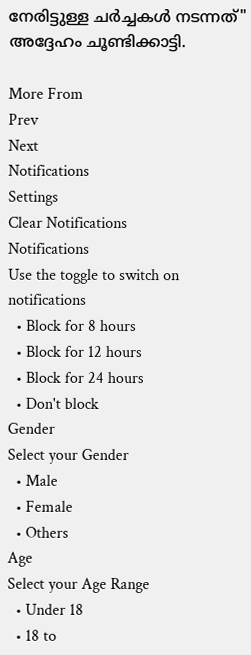നേരിട്ടുള്ള ചർച്ചകള്‍ നടന്നത്" അദ്ദേഹം ചൂണ്ടിക്കാട്ടി.

More From
Prev
Next
Notifications
Settings
Clear Notifications
Notifications
Use the toggle to switch on notifications
  • Block for 8 hours
  • Block for 12 hours
  • Block for 24 hours
  • Don't block
Gender
Select your Gender
  • Male
  • Female
  • Others
Age
Select your Age Range
  • Under 18
  • 18 to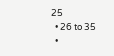25
  • 26 to 35
  •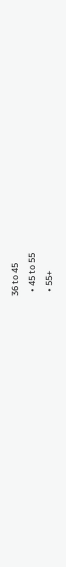36 to 45
  • 45 to 55
  • 55+